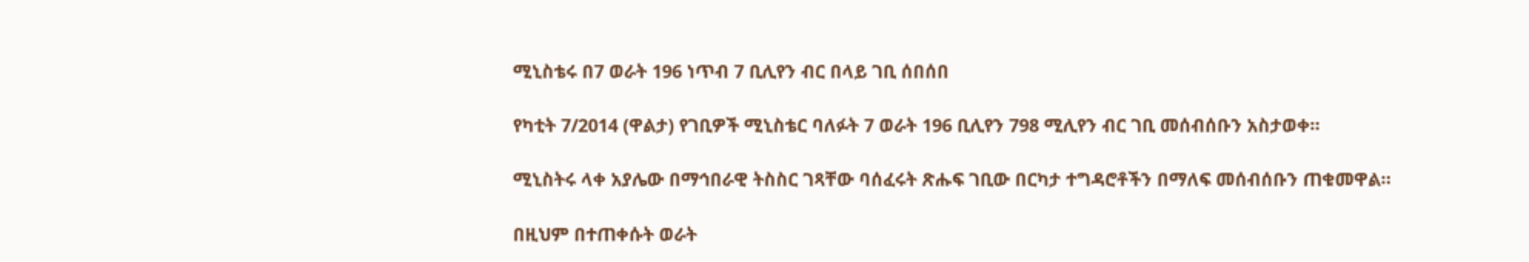ሚኒስቴሩ በ7 ወራት 196 ነጥብ 7 ቢሊየን ብር በላይ ገቢ ሰበሰበ

የካቲት 7/2014 (ዋልታ) የገቢዎች ሚኒስቴር ባለፉት 7 ወራት 196 ቢሊየን 798 ሚሊየን ብር ገቢ መሰብሰቡን አስታወቀ፡፡

ሚኒስትሩ ላቀ አያሌው በማኅበራዊ ትስስር ገጻቸው ባሰፈሩት ጽሑፍ ገቢው በርካታ ተግዳሮቶችን በማለፍ መሰብሰቡን ጠቁመዋል።

በዚህም በተጠቀሱት ወራት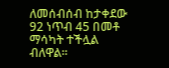ለመሰብሰብ ከታቀደው 92 ነጥብ 45 በመቶ ማሳካት ተችሏል ብለዋል፡፡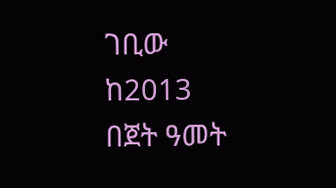ገቢው ከ2013 በጀት ዓመት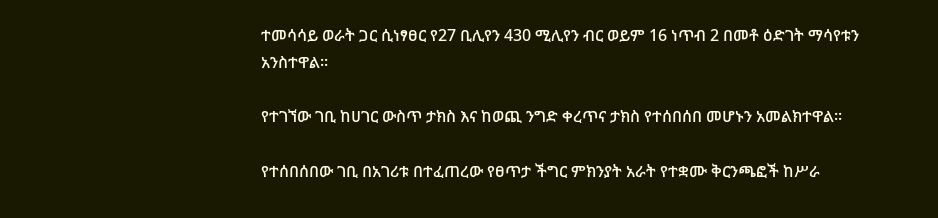ተመሳሳይ ወራት ጋር ሲነፃፀር የ27 ቢሊየን 430 ሚሊየን ብር ወይም 16 ነጥብ 2 በመቶ ዕድገት ማሳየቱን አንስተዋል፡፡

የተገኘው ገቢ ከሀገር ውስጥ ታክስ እና ከወጪ ንግድ ቀረጥና ታክስ የተሰበሰበ መሆኑን አመልክተዋል፡፡

የተሰበሰበው ገቢ በአገሪቱ በተፈጠረው የፀጥታ ችግር ምክንያት አራት የተቋሙ ቅርንጫፎች ከሥራ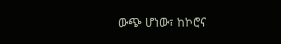ውጭ ሆነው፣ ከኮሮና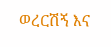ወረርሽኝ እና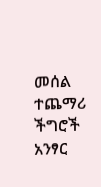መሰል ተጨማሪ ችግሮች አንፃር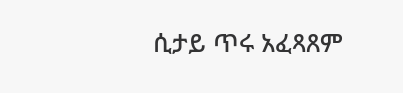ሲታይ ጥሩ አፈጻጸም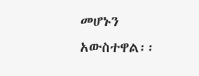መሆኑን አውስተዋል፡፡